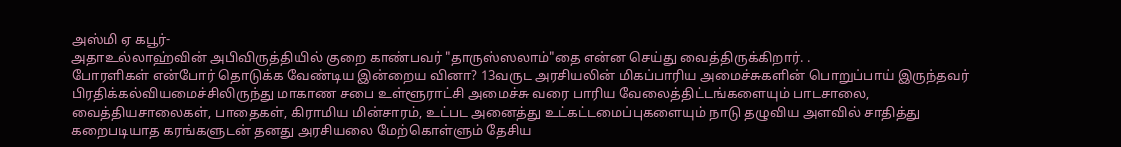அஸ்மி ஏ கபூர்-
அதாஉல்லாஹ்வின் அபிவிருத்தியில் குறை காண்பவர் "தாருஸ்ஸலாம்"தை என்ன செய்து வைத்திருக்கிறார். .
போரளிகள் என்போர் தொடுக்க வேண்டிய இன்றைய வினா? 13வருட அரசியலின் மிகப்பாரிய அமைச்சுகளின் பொறுப்பாய் இருந்தவர் பிரதிக்கல்வியமைச்சிலிருந்து மாகாண சபை உள்ளூராட்சி அமைச்சு வரை பாரிய வேலைத்திட்டங்களையும் பாடசாலை, வைத்தியசாலைகள், பாதைகள், கிராமிய மின்சாரம், உட்பட அனைத்து உட்கட்டமைப்புகளையும் நாடு தழுவிய அளவில் சாதித்து கறைபடியாத கரங்களுடன் தனது அரசியலை மேற்கொள்ளும் தேசிய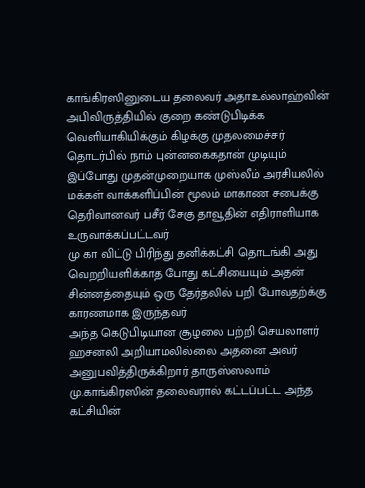காங்கிரஸினுடைய தலைவர் அதாஉல்லாஹ்வின் அபிவிருத்தியில் குறை கண்டுபிடிக்க வெளியாகியிக்கும் கிழக்கு முதலமைச்சர் தொடர்பில் நாம் புன்னகைகதான் முடியும்
இப்போது முதன்முறையாக முஸ்லீம் அரசியலில் மக்கள் வாக்களிப்பின் மூலம் மாகாண சபைக்கு தெரிவானவர் பசீர் சேகு தாவூதின் எதிராளியாக உருவாக்கப்பட்டவர்
மு கா விட்டு பிரிந்து தனிக்கட்சி தொடங்கி அது வெறறியளிக்காத போது கட்சியையும் அதன் சின்னத்தையும் ஒரு தேர்தலில் பறி போவதற்க்கு காரணமாக இருந்தவர்
அந்த கெடுபிடியான சூழலை பற்றி செயலாளர் ஹசனலி அறியாமலில்லை அதனை அவர் அனுபவித்திருக்கிறார் தாருஸ்ஸலாம் மு.காங்கிரஸின் தலைவரால் கட்டப்பட்ட அந்த கட்சியின்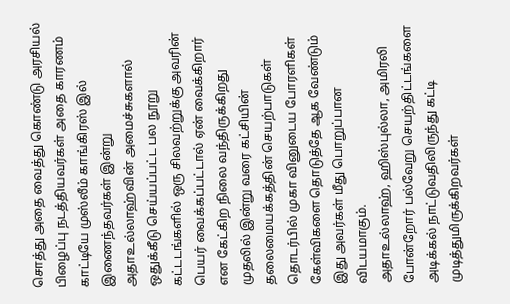சொத்து அதை வைத்து கொண்டு அரசியல் பிழைப்பு நடத்தியவர்கள் அதை காரணம் காட்டியே முஸ்லீம் காங்கிரஸ் இல் இணைந்தவர்கள் இன்று அதாஉல்லாஹ்வின் அமைச்சுகளால் ஒதுக்கீடு செய்யப்பட்ட பல நூறு கட்டடங்களில் ஒரு சிலவற்றுக்கு அவரின் பெயர் வைக்கப்பட்டால் ஏன் வைக்கிறார் என கேட்கிற நிலை வந்திருக்கிறது
முதலில் இன்று வரை கட்சியின் தலைமையக்கத்தின் செயற்பாடுகள் தொடர்பில் முகா வினுடைய போரளிகள் கேள்விகளை தொடுத்தே ஆக வேண்டும் இது அவர்கள் மீது பொறுப்பான விடயமாகும்.
அதாஉல்லாஹ், ஹிஸ்புல்லா, அமிரலி போன்றோர் பல்வேறு செயற்திட்டங்களை அடிக்கல் நாட்டுவதிலிருந்து கட்டி முடித்துமிருக்கிறவர்கள்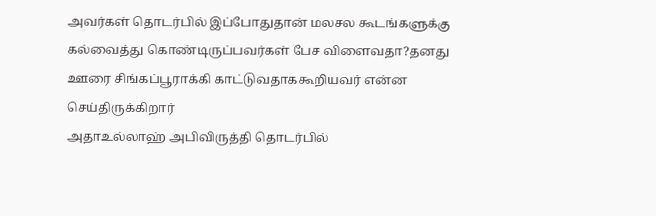அவர்கள் தொடர்பில் இப்போதுதான் மலசல கூடங்களுக்கு கல்வைத்து கொண்டிருப்பவர்கள் பேச விளைவதா?தனது ஊரை சிங்கப்பூராக்கி காட்டுவதாககூறியவர் என்ன செய்திருக்கிறார்
அதாஉல்லாஹ் அபிவிருத்தி தொடர்பில்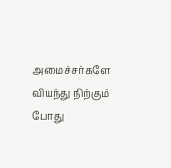அமைச்சர்களே வியந்து நிற்கும் போது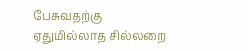பேசுவதற்கு ஏதுமில்லாத சில்லறை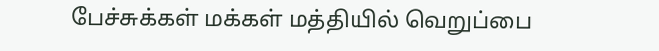பேச்சுக்கள் மக்கள் மத்தியில் வெறுப்பை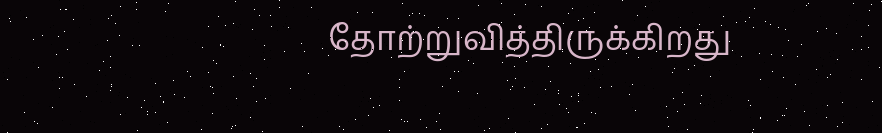தோற்றுவித்திருக்கிறது